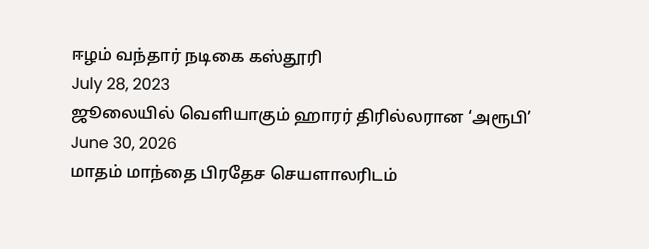ஈழம் வந்தார் நடிகை கஸ்தூரி
July 28, 2023
ஜூலையில் வெளியாகும் ஹாரர் திரில்லரான ‘அரூபி’
June 30, 2026
மாதம் மாந்தை பிரதேச செயளாலரிடம்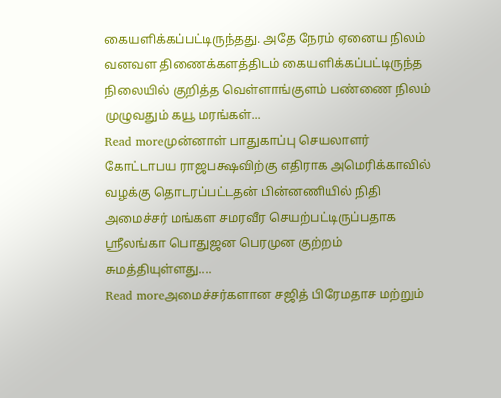கையளிக்கப்பட்டிருந்தது. அதே நேரம் ஏனைய நிலம் வனவள திணைக்களத்திடம் கையளிக்கப்பட்டிருந்த நிலையில் குறித்த வெள்ளாங்குளம் பண்ணை நிலம் முழுவதும் கயூ மரங்கள்...
Read moreமுன்னாள் பாதுகாப்பு செயலாளர் கோட்டாபய ராஜபக்ஷவிற்கு எதிராக அமெரிக்காவில் வழக்கு தொடரப்பட்டதன் பின்னணியில் நிதி அமைச்சர் மங்கள சமரவீர செயற்பட்டிருப்பதாக ஸ்ரீலங்கா பொதுஜன பெரமுன குற்றம் சுமத்தியுள்ளது....
Read moreஅமைச்சர்களான சஜித் பிரேமதாச மற்றும்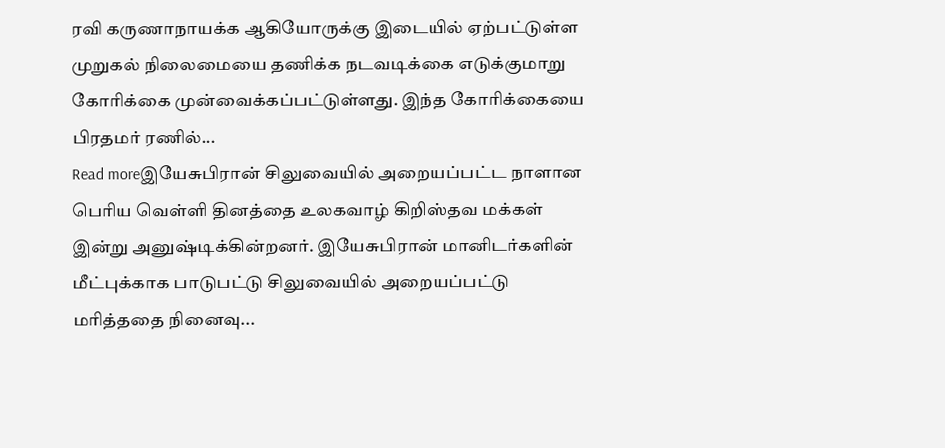ரவி கருணாநாயக்க ஆகியோருக்கு இடையில் ஏற்பட்டுள்ள முறுகல் நிலைமையை தணிக்க நடவடிக்கை எடுக்குமாறு கோரிக்கை முன்வைக்கப்பட்டுள்ளது. இந்த கோரிக்கையை பிரதமர் ரணில்...
Read moreஇயேசுபிரான் சிலுவையில் அறையப்பட்ட நாளான பெரிய வெள்ளி தினத்தை உலகவாழ் கிறிஸ்தவ மக்கள் இன்று அனுஷ்டிக்கின்றனர். இயேசுபிரான் மானிடர்களின் மீட்புக்காக பாடுபட்டு சிலுவையில் அறையப்பட்டு மரித்ததை நினைவு...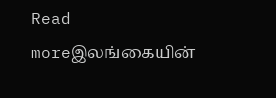Read moreஇலங்கையின்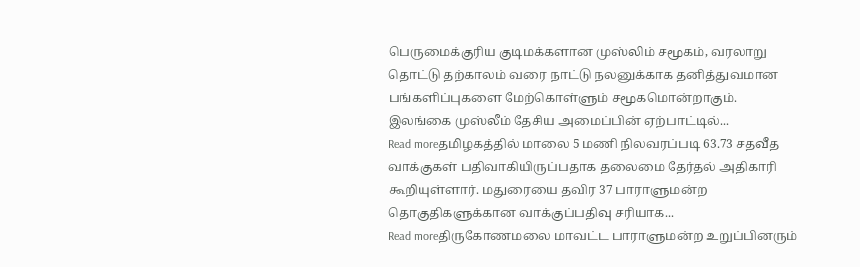பெருமைக்குரிய குடிமக்களான முஸ்லிம் சமூகம், வரலாறு தொட்டு தற்காலம் வரை நாட்டு நலனுக்காக தனித்துவமான பங்களிப்புகளை மேற்கொள்ளும் சமூகமொன்றாகும். இலங்கை முஸ்லீம் தேசிய அமைப்பின் ஏற்பாட்டில்...
Read moreதமிழகத்தில் மாலை 5 மணி நிலவரப்படி 63.73 சதவீத வாக்குகள் பதிவாகியிருப்பதாக தலைமை தேர்தல் அதிகாரி கூறியுள்ளார். மதுரையை தவிர 37 பாராளுமன்ற தொகுதிகளுக்கான வாக்குப்பதிவு சரியாக...
Read moreதிருகோணமலை மாவட்ட பாராளுமன்ற உறுப்பினரும்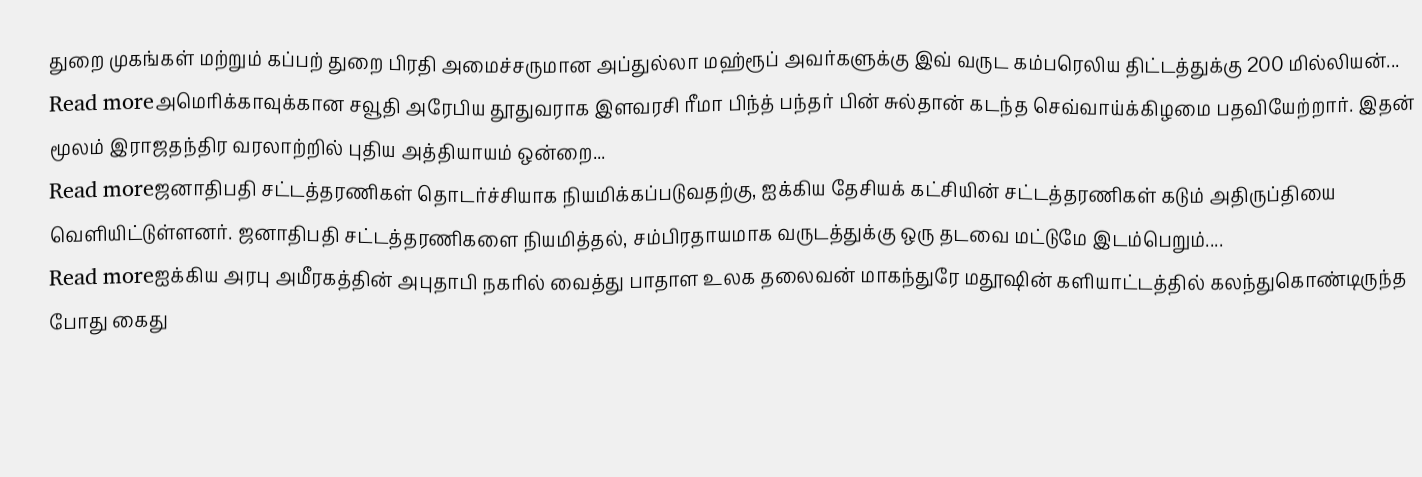துறை முகங்கள் மற்றும் கப்பற் துறை பிரதி அமைச்சருமான அப்துல்லா மஹ்ரூப் அவர்களுக்கு இவ் வருட கம்பரெலிய திட்டத்துக்கு 200 மில்லியன்...
Read moreஅமெரிக்காவுக்கான சவூதி அரேபிய தூதுவராக இளவரசி ரீமா பிந்த் பந்தர் பின் சுல்தான் கடந்த செவ்வாய்க்கிழமை பதவியேற்றார். இதன் மூலம் இராஜதந்திர வரலாற்றில் புதிய அத்தியாயம் ஒன்றை...
Read moreஜனாதிபதி சட்டத்தரணிகள் தொடர்ச்சியாக நியமிக்கப்படுவதற்கு, ஐக்கிய தேசியக் கட்சியின் சட்டத்தரணிகள் கடும் அதிருப்தியை வெளியிட்டுள்ளனர். ஜனாதிபதி சட்டத்தரணிகளை நியமித்தல், சம்பிரதாயமாக வருடத்துக்கு ஒரு தடவை மட்டுமே இடம்பெறும்....
Read moreஐக்கிய அரபு அமீரகத்தின் அபுதாபி நகரில் வைத்து பாதாள உலக தலைவன் மாகந்துரே மதூஷின் களியாட்டத்தில் கலந்துகொண்டிருந்த போது கைது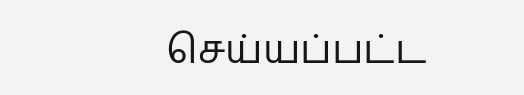செய்யப்பட்ட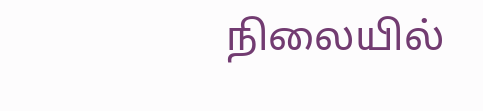நிலையில்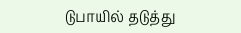டுபாயில் தடுத்து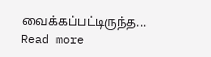வைக்கப்பட்டிருந்த...
Read more